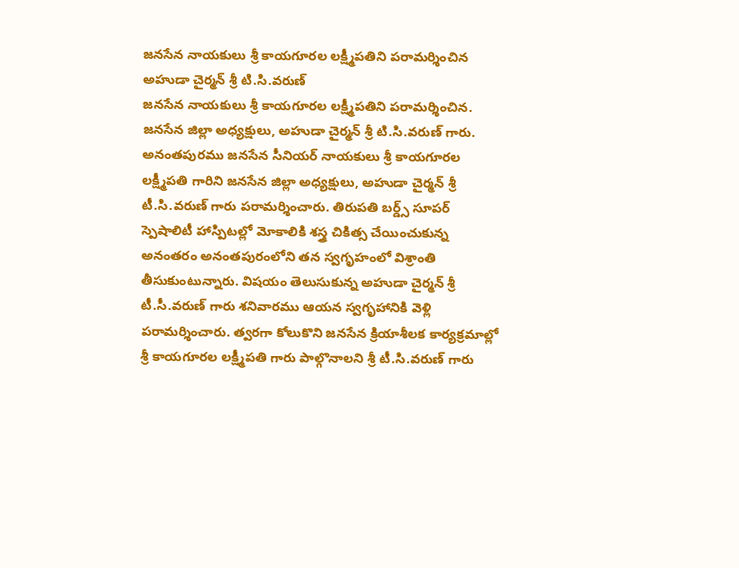జనసేన నాయకులు శ్రీ కాయగూరల లక్ష్మీపతిని పరామర్శించిన అహుడా చైర్మన్ శ్రీ టి.సి.వరుణ్
జనసేన నాయకులు శ్రీ కాయగూరల లక్ష్మీపతిని పరామర్శించిన.
జనసేన జిల్లా అధ్యక్షులు, అహుడా చైర్మన్ శ్రీ టి.సి.వరుణ్ గారు.
అనంతపురము జనసేన సీనియర్ నాయకులు శ్రీ కాయగూరల లక్ష్మీపతి గారిని జనసేన జిల్లా అధ్యక్షులు, అహుడా చైర్మన్ శ్రీ టీ.సి.వరుణ్ గారు పరామర్శించారు. తిరుపతి బర్డ్స్ సూపర్ స్పెషాలిటీ హాస్పిటల్లో మోకాలికి శస్త్ర చికిత్స చేయించుకున్న అనంతరం అనంతపురంలోని తన స్వగృహంలో విశ్రాంతి తీసుకుంటున్నారు. విషయం తెలుసుకున్న అహుడా చైర్మన్ శ్రీ టీ.సీ.వరుణ్ గారు శనివారము ఆయన స్వగృహానికి వెళ్లి పరామర్శించారు. త్వరగా కోలుకొని జనసేన క్రియాశీలక కార్యక్రమాల్లో శ్రీ కాయగూరల లక్ష్మీపతి గారు పాల్గొనాలని శ్రీ టీ.సి.వరుణ్ గారు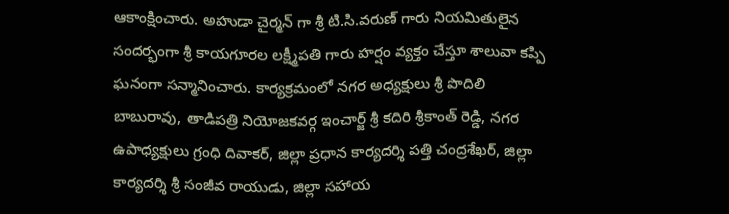ఆకాంక్షించారు. అహుడా చైర్మన్ గా శ్రీ టి.సి.వరుణ్ గారు నియమితులైన సందర్భంగా శ్రీ కాయగూరల లక్ష్మీపతి గారు హర్షం వ్యక్తం చేస్తూ శాలువా కప్పి ఘనంగా సన్మానించారు. కార్యక్రమంలో నగర అధ్యక్షులు శ్రీ పొదిలి బాబురావు, తాడిపత్రి నియోజకవర్గ ఇంచార్జ్ శ్రీ కదిరి శ్రీకాంత్ రెడ్డి, నగర ఉపాధ్యక్షులు గ్రంధి దివాకర్, జిల్లా ప్రధాన కార్యదర్శి పత్తి చంద్రశేఖర్, జిల్లా కార్యదర్శి శ్రీ సంజీవ రాయుడు, జిల్లా సహాయ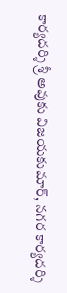కార్యదర్శి శ్రీ అవుకు విజయకుమార్, నగర కార్యదర్శి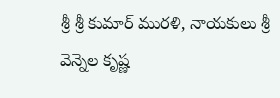శ్రీ శ్రీ కుమార్ మురళి, నాయకులు శ్రీ వెన్నెల కృష్ణ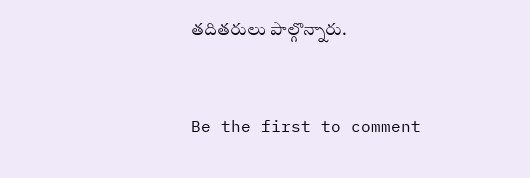తదితరులు పాల్గొన్నారు.


Be the first to comment